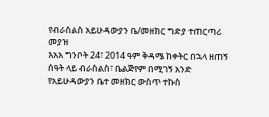የብራስልስ አይሁዳውያን ቤ/መዘክር ግድያ ተጠርጣሪ መያዝ
እአአ ግንቦት 24፣ 2014 ዓም ቅዳሜ ከቀትር በኋላ ዘጠኝ ሰዓት ላይ ብራስልስ፣ ቤልጅየም በሚገኝ አንድ የአይሁዳውያን ቤተ መዘክር ውስጥ ተኩስ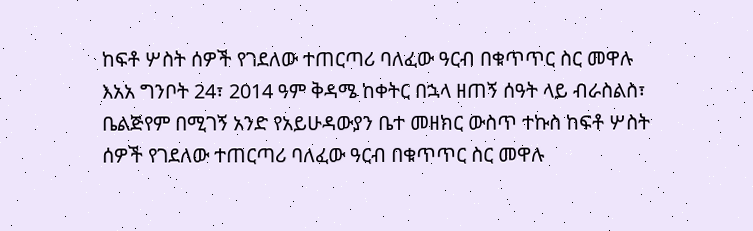ከፍቶ ሦስት ሰዎች የገደለው ተጠርጣሪ ባለፈው ዓርብ በቁጥጥር ስር መዋሉ
እአአ ግንቦት 24፣ 2014 ዓም ቅዳሜ ከቀትር በኋላ ዘጠኝ ሰዓት ላይ ብራስልስ፣ ቤልጅየም በሚገኝ አንድ የአይሁዳውያን ቤተ መዘክር ውስጥ ተኩስ ከፍቶ ሦስት ሰዎች የገደለው ተጠርጣሪ ባለፈው ዓርብ በቁጥጥር ስር መዋሉ